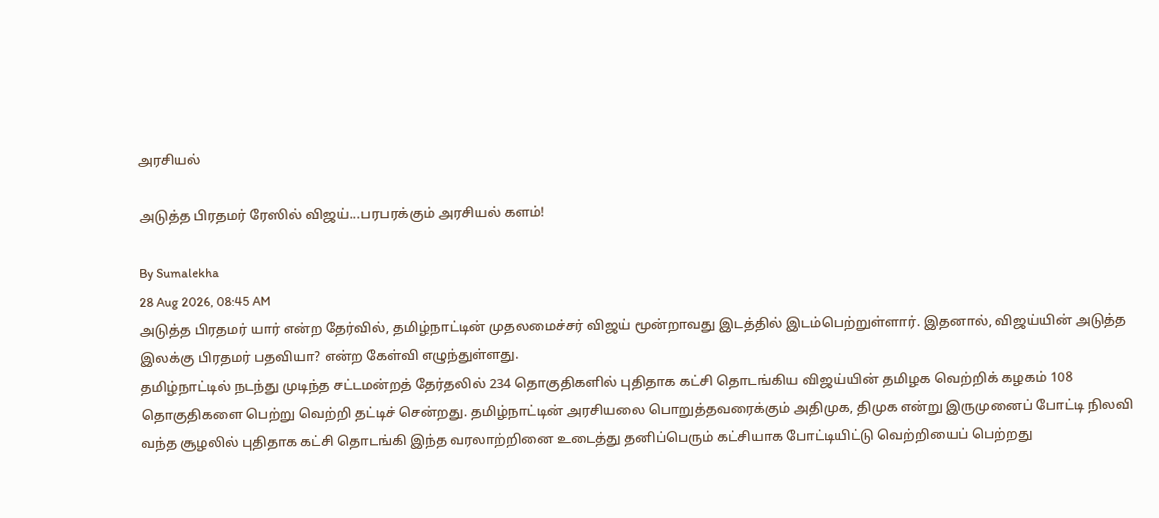அரசியல்

அடுத்த பிரதமர் ரேஸில் விஜய்...பரபரக்கும் அரசியல் களம்!

By Sumalekha
28 Aug 2026, 08:45 AM
அடுத்த பிரதமர் யார் என்ற தேர்வில், தமிழ்நாட்டின் முதலமைச்சர் விஜய் மூன்றாவது இடத்தில் இடம்பெற்றுள்ளார். இதனால், விஜய்யின் அடுத்த இலக்கு பிரதமர் பதவியா? என்ற கேள்வி எழுந்துள்ளது.
தமிழ்நாட்டில் நடந்து முடிந்த சட்டமன்றத் தேர்தலில் 234 தொகுதிகளில் புதிதாக கட்சி தொடங்கிய விஜய்யின் தமிழக வெற்றிக் கழகம் 108 தொகுதிகளை பெற்று வெற்றி தட்டிச் சென்றது. தமிழ்நாட்டின் அரசியலை பொறுத்தவரைக்கும் அதிமுக, திமுக என்று இருமுனைப் போட்டி நிலவி வந்த சூழலில் புதிதாக கட்சி தொடங்கி இந்த வரலாற்றினை உடைத்து தனிப்பெரும் கட்சியாக போட்டியிட்டு வெற்றியைப் பெற்றது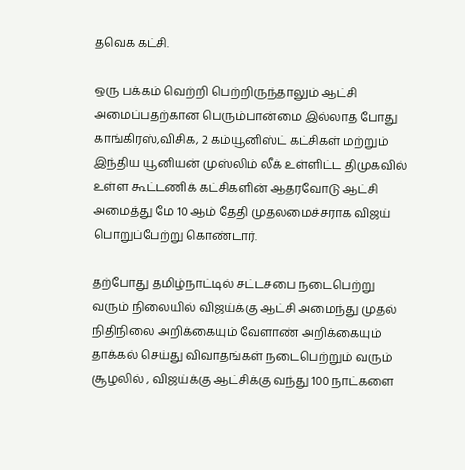தவெக கட்சி.

ஒரு பக்கம் வெற்றி பெற்றிருந்தாலும் ஆட்சி அமைப்பதற்கான பெரும்பான்மை இல்லாத போது காங்கிரஸ்,விசிக, 2 கம்யூனிஸ்ட் கட்சிகள் மற்றும் இந்திய யூனியன் முஸ்லிம் லீக் உள்ளிட்ட திமுகவில் உள்ள கூட்டணிக் கட்சிகளின் ஆதரவோடு ஆட்சி அமைத்து மே 10 ஆம் தேதி முதலமைச்சராக விஜய் பொறுப்பேற்று கொண்டார்.

தற்போது தமிழ்நாட்டில் சட்டசபை நடைபெற்று வரும் நிலையில் விஜய்க்கு ஆட்சி அமைந்து முதல் நிதிநிலை அறிக்கையும் வேளாண் அறிக்கையும் தாக்கல் செய்து விவாதங்கள் நடைபெற்றும் வரும் சூழலில் , விஜய்க்கு ஆட்சிக்கு வந்து 100 நாட்களை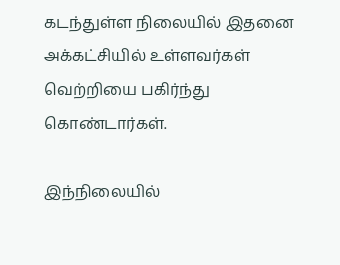கடந்துள்ள நிலையில் இதனை அக்கட்சியில் உள்ளவர்கள் வெற்றியை பகிர்ந்து கொண்டார்கள்.

இந்நிலையில்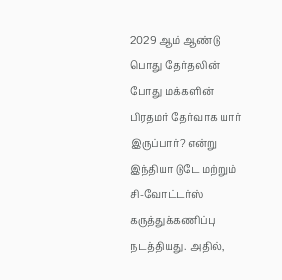2029 ஆம் ஆண்டு பொது தேர்தலின் போது மக்களின் பிரதமர் தேர்வாக யார் இருப்பார்? என்று இந்தியா டுடே மற்றும் சி-வோட்டர்ஸ் கருத்துக்கணிப்பு நடத்தியது. அதில்,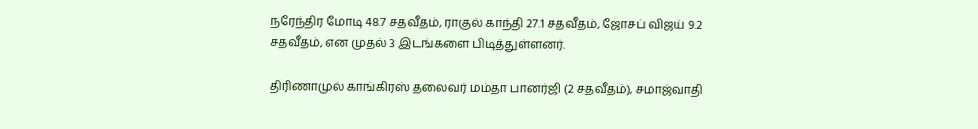நரேந்திர மோடி 48.7 சதவீதம், ராகுல் காந்தி 27.1 சதவீதம், ஜோசப் விஜய் 9.2 சதவீதம், என முதல் 3 இடங்களை பிடித்துள்ளனர்.

திரிணாமுல் காங்கிரஸ் தலைவர் மம்தா பானர்ஜி (2 சதவீதம்), சமாஜ்வாதி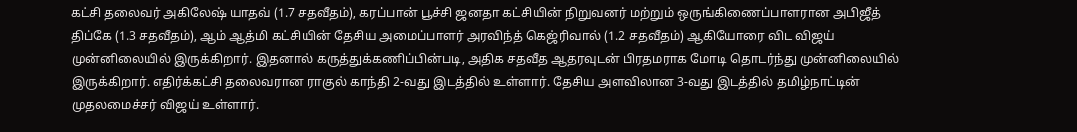கட்சி தலைவர் அகிலேஷ் யாதவ் (1.7 சதவீதம்), கரப்பான் பூச்சி ஜனதா கட்சியின் நிறுவனர் மற்றும் ஒருங்கிணைப்பாளரான அபிஜீத் திப்கே (1.3 சதவீதம்), ஆம் ஆத்மி கட்சியின் தேசிய அமைப்பாளர் அரவிந்த் கெஜ்ரிவால் (1.2 சதவீதம்) ஆகியோரை விட விஜய் முன்னிலையில் இருக்கிறார். இதனால் கருத்துக்கணிப்பின்படி, அதிக சதவீத ஆதரவுடன் பிரதமராக மோடி தொடர்ந்து முன்னிலையில் இருக்கிறார். எதிர்க்கட்சி தலைவரான ராகுல் காந்தி 2-வது இடத்தில் உள்ளார். தேசிய அளவிலான 3-வது இடத்தில் தமிழ்நாட்டின் முதலமைச்சர் விஜய் உள்ளார்.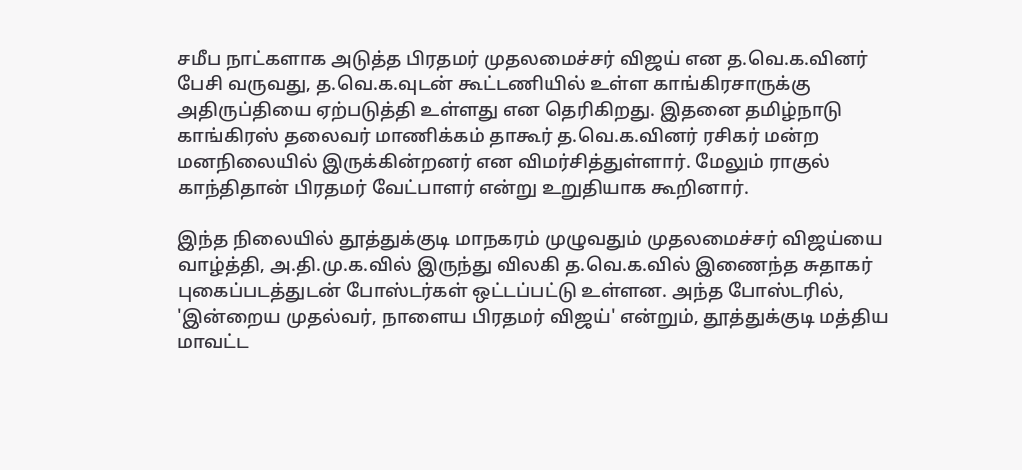சமீப நாட்களாக அடுத்த பிரதமர் முதலமைச்சர் விஜய் என த.வெ.க.வினர் பேசி வருவது, த.வெ.க.வுடன் கூட்டணியில் உள்ள காங்கிரசாருக்கு அதிருப்தியை ஏற்படுத்தி உள்ளது என தெரிகிறது. இதனை தமிழ்நாடு காங்கிரஸ் தலைவர் மாணிக்கம் தாகூர் த.வெ.க.வினர் ரசிகர் மன்ற மனநிலையில் இருக்கின்றனர் என விமர்சித்துள்ளார். மேலும் ராகுல் காந்திதான் பிரதமர் வேட்பாளர் என்று உறுதியாக கூறினார்.

இந்த நிலையில் தூத்துக்குடி மாநகரம் முழுவதும் முதலமைச்சர் விஜய்யை வாழ்த்தி, அ.தி.மு.க.வில் இருந்து விலகி த.வெ.க.வில் இணைந்த சுதாகர் புகைப்படத்துடன் போஸ்டர்கள் ஒட்டப்பட்டு உள்ளன. அந்த போஸ்டரில், 'இன்றைய முதல்வர், நாளைய பிரதமர் விஜய்' என்றும், தூத்துக்குடி மத்திய மாவட்ட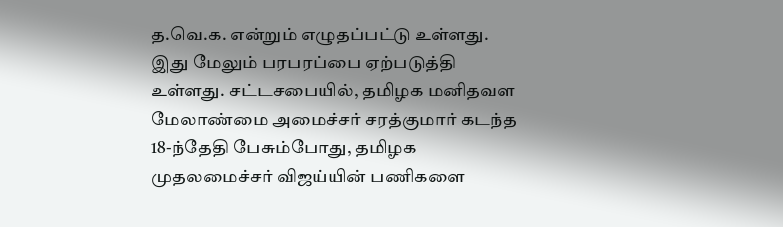த.வெ.க. என்றும் எழுதப்பட்டு உள்ளது. இது மேலும் பரபரப்பை ஏற்படுத்தி உள்ளது. சட்டசபையில், தமிழக மனிதவள மேலாண்மை அமைச்சர் சரத்குமார் கடந்த 18-ந்தேதி பேசும்போது, தமிழக முதலமைச்சர் விஜய்யின் பணிகளை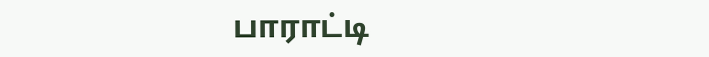பாராட்டி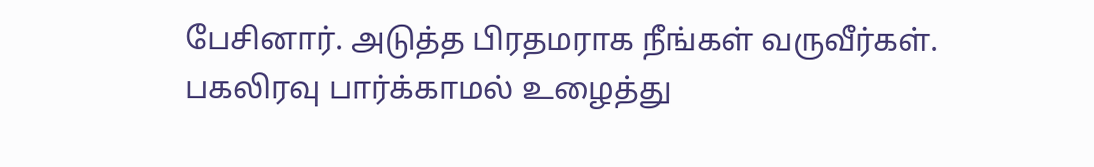பேசினார். அடுத்த பிரதமராக நீங்கள் வருவீர்கள். பகலிரவு பார்க்காமல் உழைத்து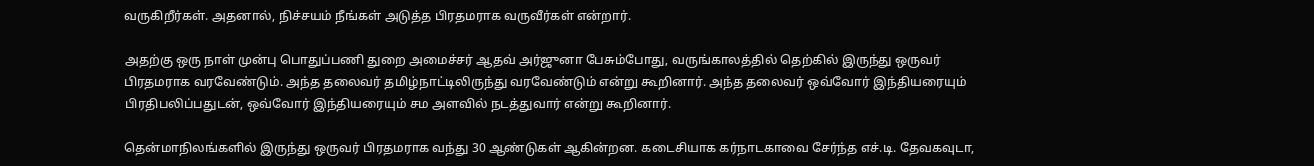வருகிறீர்கள். அதனால், நிச்சயம் நீங்கள் அடுத்த பிரதமராக வருவீர்கள் என்றார்.

அதற்கு ஒரு நாள் முன்பு பொதுப்பணி துறை அமைச்சர் ஆதவ் அர்ஜுனா பேசும்போது, வருங்காலத்தில் தெற்கில் இருந்து ஒருவர் பிரதமராக வரவேண்டும். அந்த தலைவர் தமிழ்நாட்டிலிருந்து வரவேண்டும் என்று கூறினார். அந்த தலைவர் ஒவ்வோர் இந்தியரையும் பிரதிபலிப்பதுடன், ஒவ்வோர் இந்தியரையும் சம அளவில் நடத்துவார் என்று கூறினார்.

தென்மாநிலங்களில் இருந்து ஒருவர் பிரதமராக வந்து 30 ஆண்டுகள் ஆகின்றன. கடைசியாக கர்நாடகாவை சேர்ந்த எச்.டி. தேவகவுடா,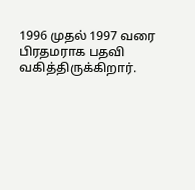1996 முதல் 1997 வரை பிரதமராக பதவி வகித்திருக்கிறார்.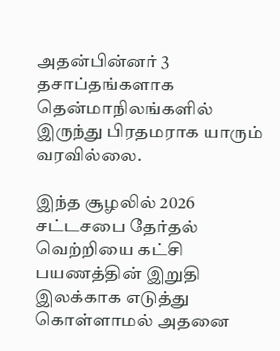அதன்பின்னர் 3 தசாப்தங்களாக தென்மாநிலங்களில் இருந்து பிரதமராக யாரும் வரவில்லை.

இந்த சூழலில் 2026 சட்டசபை தேர்தல் வெற்றியை கட்சி பயணத்தின் இறுதி இலக்காக எடுத்து கொள்ளாமல் அதனை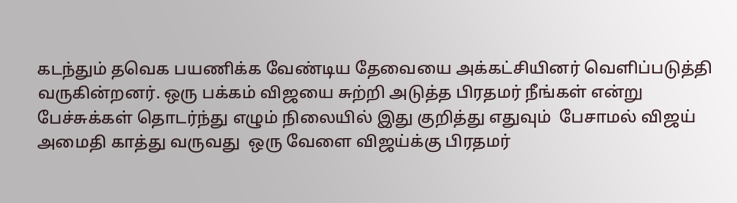கடந்தும் தவெக பயணிக்க வேண்டிய தேவையை அக்கட்சியினர் வெளிப்படுத்தி வருகின்றனர். ஒரு பக்கம் விஜயை சுற்றி அடுத்த பிரதமர் நீங்கள் என்று பேச்சுக்கள் தொடர்ந்து எழும் நிலையில் இது குறித்து எதுவும்  பேசாமல் விஜய் அமைதி காத்து வருவது  ஒரு வேளை விஜய்க்கு பிரதமர்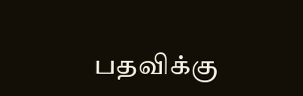பதவிக்கு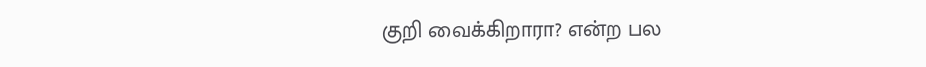குறி வைக்கிறாரா? என்ற பல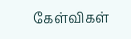கேள்விகள்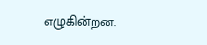எழுகின்றன.